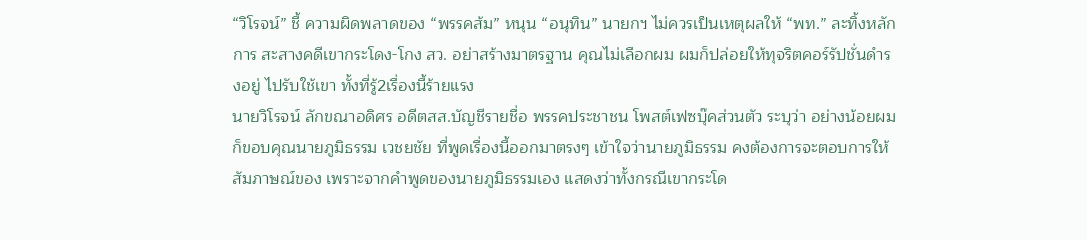“วิโรจน์” ชี้ ความผิดพลาดของ “พรรคส้ม” หนุน “อนุทิน” นายกฯ ไม่ควรเป็นเหตุผลให้ “พท.” ละทิ้งหลักการ สะสางคดีเขากระโดง-โกง สว. อย่าสร้างมาตรฐาน คุณไม่เลือกผม ผมก็ปล่อยให้ทุจริตคอร์รัปชั่นดำรงอยู่ ไปรับใช้เขา ทั้งที่รู้2เรื่องนี้ร้ายแรง
นายวิโรจน์ ลักขณาอดิศร อดีตสส.บัญชีรายชื่อ พรรคประชาชน โพสต์เฟซบุ๊คส่วนตัว ระบุว่า อย่างน้อยผมก็ขอบคุณนายภูมิธรรม เวชยชัย ที่พูดเรื่องนี้ออกมาตรงๆ เข้าใจว่านายภูมิธรรม คงต้องการจะตอบการให้สัมภาษณ์ของ เพราะจากคำพูดของนายภูมิธรรมเอง แสดงว่าทั้งกรณีเขากระโด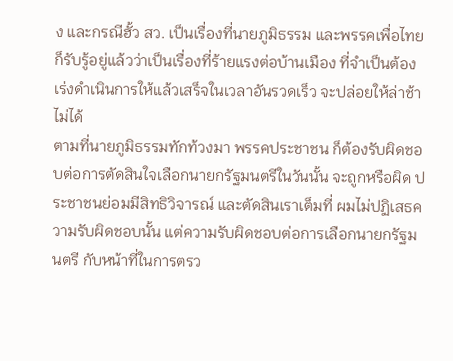ง และกรณีฮั้ว สว. เป็นเรื่องที่นายภูมิธรรม และพรรคเพื่อไทย ก็รับรู้อยู่แล้วว่าเป็นเรื่องที่ร้ายแรงต่อบ้านเมือง ที่จำเป็นต้องเร่งดำเนินการให้แล้วเสร็จในเวลาอันรวดเร็ว จะปล่อยให้ล่าช้าไม่ได้
ตามที่นายภูมิธรรมทักท้วงมา พรรคประชาชน ก็ต้องรับผิดชอบต่อการตัดสินใจเลือกนายกรัฐมนตรีในวันนั้น จะถูกหรือผิด ประชาชนย่อมมีสิทธิวิจารณ์ และตัดสินเราเต็มที่ ผมไม่ปฏิเสธความรับผิดชอบนั้น แต่ความรับผิดชอบต่อการเลือกนายกรัฐมนตรี กับหน้าที่ในการตรว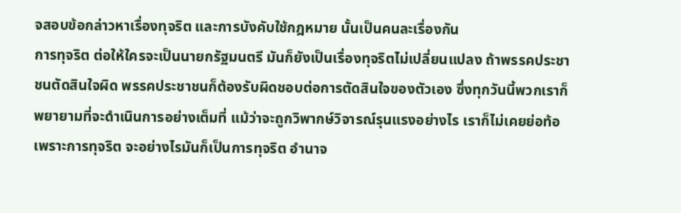จสอบข้อกล่าวหาเรื่องทุจริต และการบังคับใช้กฎหมาย นั้นเป็นคนละเรื่องกัน
การทุจริต ต่อให้ใครจะเป็นนายกรัฐมนตรี มันก็ยังเป็นเรื่องทุจริตไม่เปลี่ยนแปลง ถ้าพรรคประชาชนตัดสินใจผิด พรรคประชาชนก็ต้องรับผิดชอบต่อการตัดสินใจของตัวเอง ซึ่งทุกวันนี้พวกเราก็พยายามที่จะดำเนินการอย่างเต็มที่ แม้ว่าจะถูกวิพากษ์วิจารณ์รุนแรงอย่างไร เราก็ไม่เคยย่อท้อ เพราะการทุจริต จะอย่างไรมันก็เป็นการทุจริต อำนาจ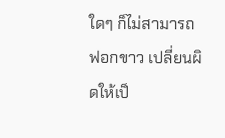ใดๆ ก็ไม่สามารถฟอกขาว เปลี่ยนผิดให้เป็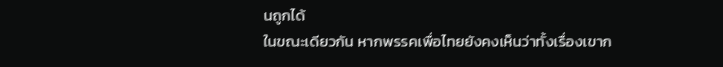นถูกได้
ในขณะเดียวกัน หากพรรคเพื่อไทยยังคงเห็นว่าทั้งเรื่องเขาก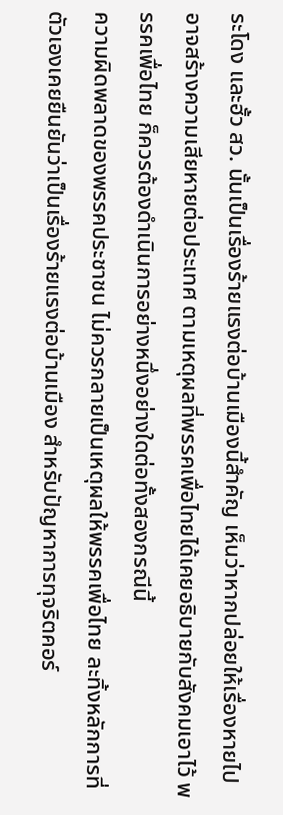ระโดง และฮั้ว สว. นั้นเป็นเรื่องร้ายแรงต่อบ้านเมืองนี้สำคัญ เห็นว่าหากปล่อยให้เรื่องหายไป อาจสร้างความเสียหายต่อประเทศ ตามเหตุผลที่พรรคเพื่อไทยได้เคยอธิบายกับสังคมเอาไว้ พรรคเพื่อไทย ก็ควรต้องดำเนินการอย่างหนึ่งอย่างใดต่อทั้งสองกรณีนี้
ความผิดพลาดของพรรคประชาชน ไม่ควรกลายเป็นเหตุผลให้พรรคเพื่อไทย ละทิ้งหลักการที่ตัวเองเคยยืนยันว่าเป็นเรื่องร้ายแรงต่อบ้านเมือง สำหรับปัญหาการทุจริตคอร์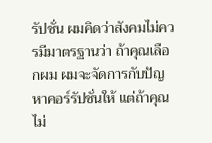รัปชั่น ผมคิดว่าสังคมไม่ควรมีมาตรฐานว่า ถ้าคุณเลือกผม ผมจะจัดการกับปัญหาคอร์รัปชั่นให้ แต่ถ้าคุณไม่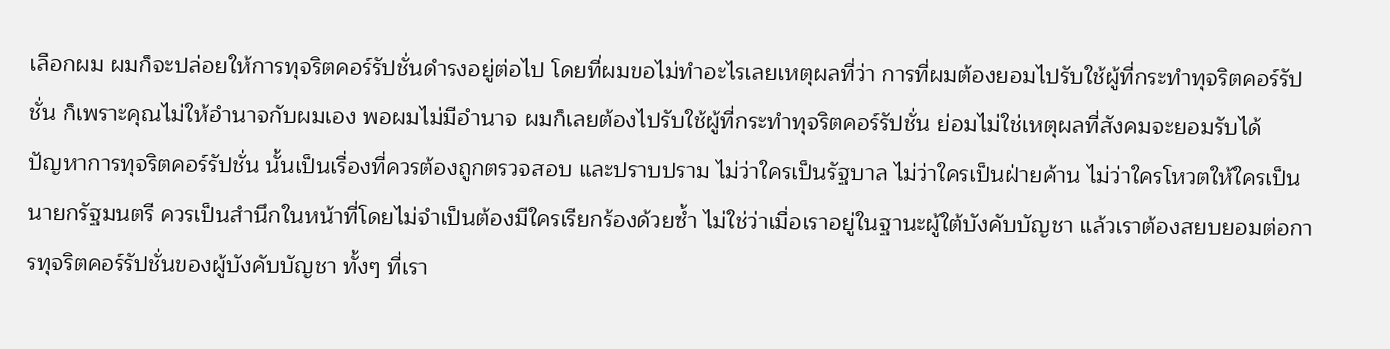เลือกผม ผมก็จะปล่อยให้การทุจริตคอร์รัปชั่นดำรงอยู่ต่อไป โดยที่ผมขอไม่ทำอะไรเลยเหตุผลที่ว่า การที่ผมต้องยอมไปรับใช้ผู้ที่กระทำทุจริตคอร์รัปชั่น ก็เพราะคุณไม่ให้อำนาจกับผมเอง พอผมไม่มีอำนาจ ผมก็เลยต้องไปรับใช้ผู้ที่กระทำทุจริตคอร์รัปชั่น ย่อมไม่ใช่เหตุผลที่สังคมจะยอมรับได้
ปัญหาการทุจริตคอร์รัปชั่น นั้นเป็นเรื่องที่ควรต้องถูกตรวจสอบ และปราบปราม ไม่ว่าใครเป็นรัฐบาล ไม่ว่าใครเป็นฝ่ายค้าน ไม่ว่าใครโหวตให้ใครเป็นนายกรัฐมนตรี ควรเป็นสำนึกในหน้าที่โดยไม่จำเป็นต้องมีใครเรียกร้องด้วยซ้ำ ไม่ใช่ว่าเมื่อเราอยู่ในฐานะผู้ใต้บังคับบัญชา แล้วเราต้องสยบยอมต่อการทุจริตคอร์รัปชั่นของผู้บังคับบัญชา ทั้งๆ ที่เรา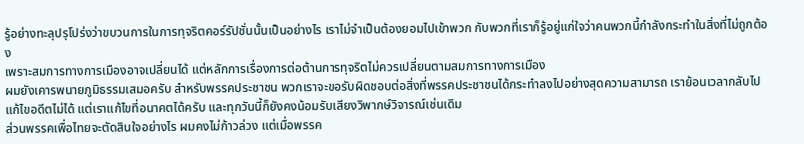รู้อย่างทะลุปรุโปร่งว่าขบวนการในการทุจริตคอร์รัปชั่นนั้นเป็นอย่างไร เราไม่จำเป็นต้องยอมไปเข้าพวก กับพวกที่เราก็รู้อยู่แก่ใจว่าคนพวกนี้กำลังกระทำในสิ่งที่ไม่ถูกต้อง
เพราะสมการทางการเมืองอาจเปลี่ยนได้ แต่หลักการเรื่องการต่อต้านการทุจริตไม่ควรเปลี่ยนตามสมการทางการเมือง
ผมยังเคารพนายภูมิธรรมเสมอครับ สำหรับพรรคประชาชน พวกเราจะขอรับผิดชอบต่อสิ่งที่พรรคประชาชนได้กระทำลงไปอย่างสุดความสามารถ เราย้อนเวลากลับไปแก้ไขอดีตไม่ได้ แต่เราแก้ไขที่อนาคตได้ครับ และทุกวันนี้ก็ยังคงน้อมรับเสียงวิพากษ์วิจารณ์เช่นเดิม
ส่วนพรรคเพื่อไทยจะตัดสินใจอย่างไร ผมคงไม่ก้าวล่วง แต่เมื่อพรรค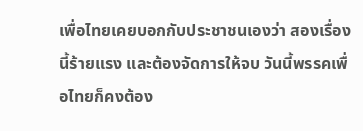เพื่อไทยเคยบอกกับประชาชนเองว่า สองเรื่องนี้ร้ายแรง และต้องจัดการให้จบ วันนี้พรรคเพื่อไทยก็คงต้อง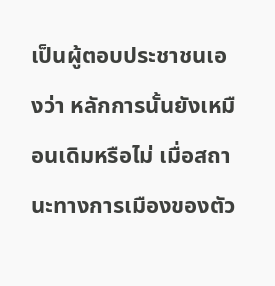เป็นผู้ตอบประชาชนเองว่า หลักการนั้นยังเหมือนเดิมหรือไม่ เมื่อสถานะทางการเมืองของตัว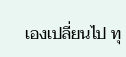เองเปลี่ยนไป ทุ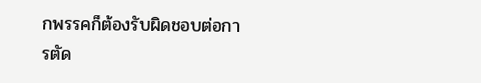กพรรคก็ต้องรับผิดชอบต่อการตัด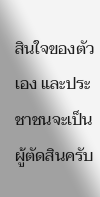สินใจของตัวเอง และประชาชนจะเป็นผู้ตัดสินครับ